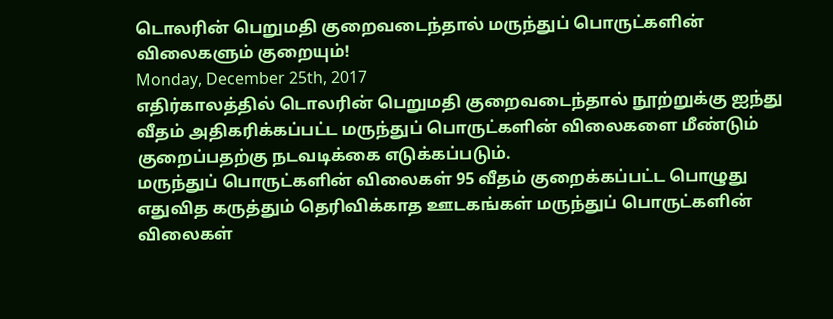டொலரின் பெறுமதி குறைவடைந்தால் மருந்துப் பொருட்களின் விலைகளும் குறையும்!
Monday, December 25th, 2017
எதிர்காலத்தில் டொலரின் பெறுமதி குறைவடைந்தால் நூற்றுக்கு ஐந்து வீதம் அதிகரிக்கப்பட்ட மருந்துப் பொருட்களின் விலைகளை மீண்டும் குறைப்பதற்கு நடவடிக்கை எடுக்கப்படும்.
மருந்துப் பொருட்களின் விலைகள் 95 வீதம் குறைக்கப்பட்ட பொழுது எதுவித கருத்தும் தெரிவிக்காத ஊடகங்கள் மருந்துப் பொருட்களின் விலைகள்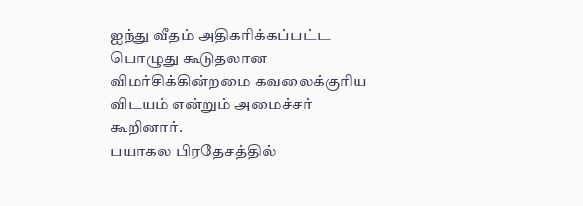ஐந்து வீதம் அதிகரிக்கப்பட்ட பொழுது கூடுதலான விமர்சிக்கின்றமை கவலைக்குரிய விடயம் என்றும் அமைச்சர் கூறினார்.
பயாகல பிரதேசத்தில்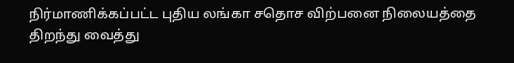நிர்மாணிக்கப்பட்ட புதிய லங்கா சதொச விற்பனை நிலையத்தை திறந்து வைத்து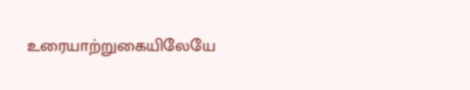உரையாற்றுகையிலேயே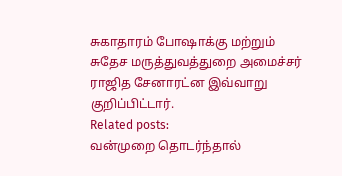சுகாதாரம் போஷாக்கு மற்றும் சுதேச மருத்துவத்துறை அமைச்சர் ராஜித சேனாரட்ன இவ்வாறு குறிப்பிட்டார்.
Related posts:
வன்முறை தொடர்ந்தால்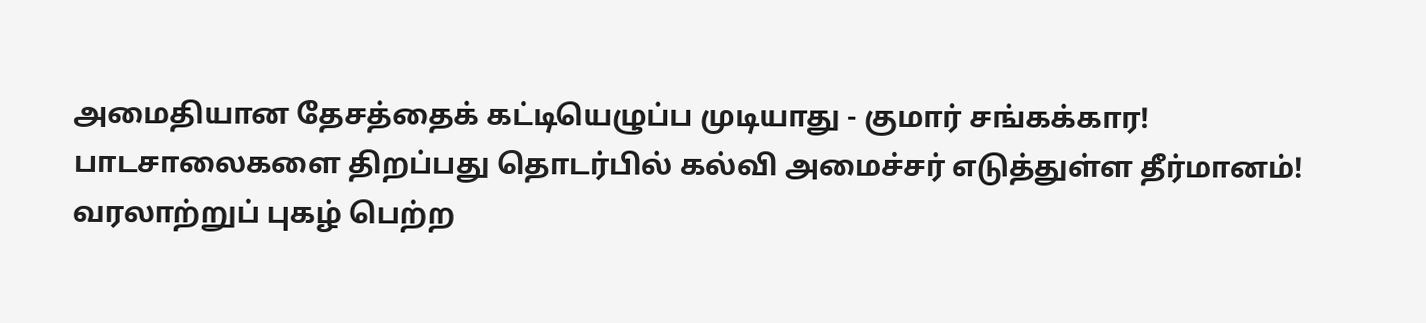அமைதியான தேசத்தைக் கட்டியெழுப்ப முடியாது - குமார் சங்கக்கார!
பாடசாலைகளை திறப்பது தொடர்பில் கல்வி அமைச்சர் எடுத்துள்ள தீர்மானம்!
வரலாற்றுப் புகழ் பெற்ற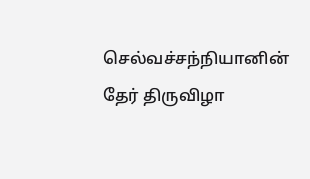செல்வச்சந்நியானின் தேர் திருவிழா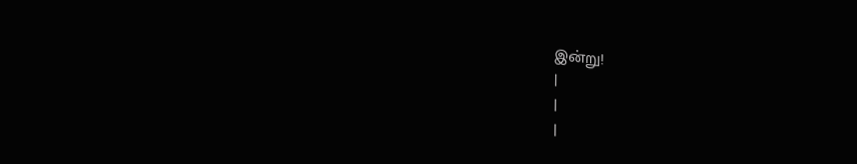இன்று!
|
|
|